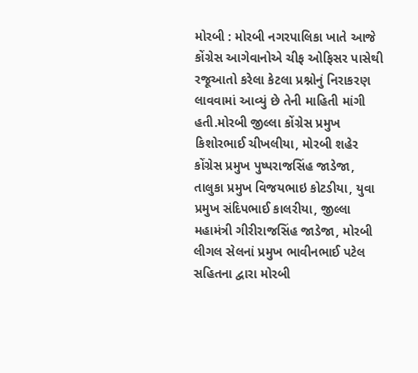મોરબી : મોરબી નગરપાલિકા ખાતે આજે કોંગ્રેસ આગેવાનોએ ચીફ ઓફિસર પાસેથી રજૂઆતો કરેલા કેટલા પ્રશ્નોનું નિરાકરણ લાવવામાં આવ્યું છે તેની માહિતી માંગી હતી.મોરબી જીલ્લા કોંગ્રેસ પ્રમુખ કિશોરભાઈ ચીખલીયા, મોરબી શહેર કોંગ્રેસ પ્રમુખ પુષ્પરાજસિંહ જાડેજા, તાલુકા પ્રમુખ વિજયભાઇ કોટડીયા, યુવા પ્રમુખ સંદિપભાઈ કાલરીયા, જીલ્લા મહામંત્રી ગીરીરાજસિંહ જાડેજા, મોરબી લીગલ સેલનાં પ્રમુખ ભાવીનભાઈ પટેલ સહિતના દ્વારા મોરબી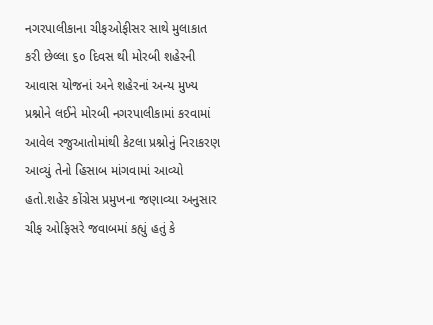નગરપાલીકાના ચીફઓફીસર સાથે મુલાકાત કરી છેલ્લા ૬૦ દિવસ થી મોરબી શહેરની આવાસ યોજનાં અને શહેરનાં અન્ય મુખ્ય પ્રશ્નોને લઈને મોરબી નગરપાલીકામાં કરવામાં આવેલ રજુઆતોમાંથી કેટલા પ્રશ્નોનું નિરાકરણ આવ્યું તેનો હિસાબ માંગવામાં આવ્યો હતો.શહેર કોંગ્રેસ પ્રમુખના જણાવ્યા અનુસાર ચીફ ઓફિસરે જવાબમાં કહ્યું હતું કે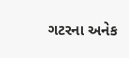ગટરના અનેક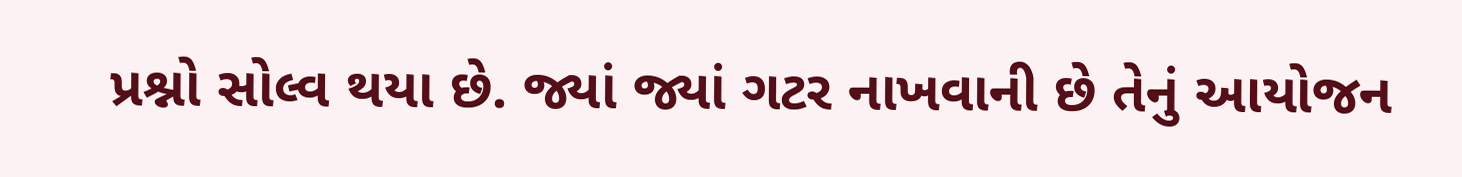પ્રશ્નો સોલ્વ થયા છે. જ્યાં જ્યાં ગટર નાખવાની છે તેનું આયોજન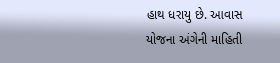હાથ ધરાયુ છે. આવાસ યોજના અંગેની માહિતી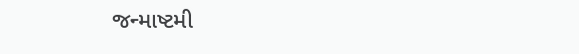જન્માષ્ટમી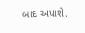બાદ અપાશે.